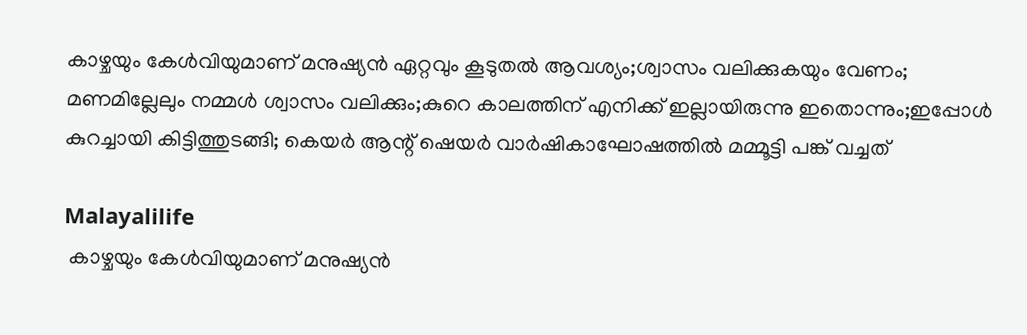കാഴ്ചയും കേള്‍വിയുമാണ് മനുഷ്യന്‍ ഏറ്റവും കൂടുതല്‍ ആവശ്യം;ശ്വാസം വലിക്കുകയും വേണം; മണമില്ലേലും നമ്മള്‍ ശ്വാസം വലിക്കും;കുറെ കാലത്തിന് എനിക്ക് ഇല്ലായിരുന്നു ഇതൊന്നും;ഇപ്പോള്‍ കുറച്ചായി കിട്ടിത്തുടങ്ങി; കെയര്‍ ആന്റ് ഷെയര്‍ വാര്‍ഷികാഘോഷത്തില്‍ മമ്മൂട്ടി പങ്ക് വച്ചത്

Malayalilife
 കാഴ്ചയും കേള്‍വിയുമാണ് മനുഷ്യന്‍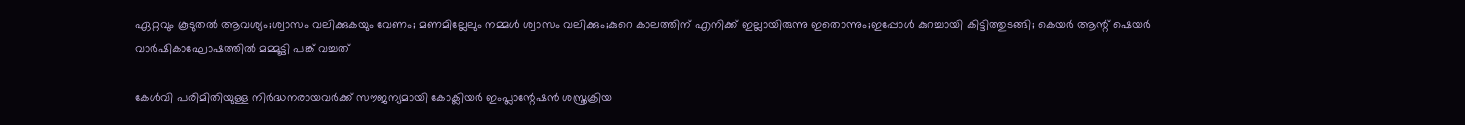ഏറ്റവും കൂടുതല്‍ ആവശ്യം;ശ്വാസം വലിക്കുകയും വേണം; മണമില്ലേലും നമ്മള്‍ ശ്വാസം വലിക്കും;കുറെ കാലത്തിന് എനിക്ക് ഇല്ലായിരുന്നു ഇതൊന്നും;ഇപ്പോള്‍ കുറച്ചായി കിട്ടിത്തുടങ്ങി; കെയര്‍ ആന്റ് ഷെയര്‍ വാര്‍ഷികാഘോഷത്തില്‍ മമ്മൂട്ടി പങ്ക് വച്ചത്

കേള്‍വി പരിമിതിയുള്ള നിര്‍ദ്ധനരായവര്‍ക്ക് സൗജന്യമായി കോക്ലിയര്‍ ഇംപ്ലാന്റേഷന്‍ ശസ്ത്രക്രിയ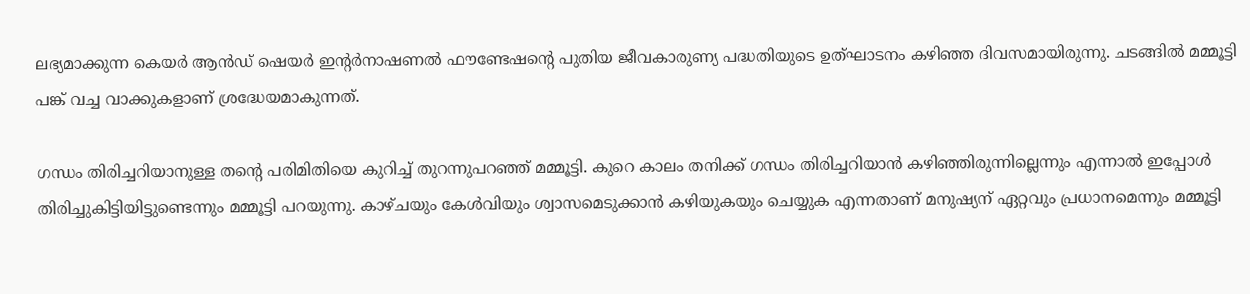ലഭ്യമാക്കുന്ന കെയര്‍ ആന്‍ഡ് ഷെയര്‍ ഇന്റര്‍നാഷണല്‍ ഫൗണ്ടേഷന്റെ പുതിയ ജീവകാരുണ്യ പദ്ധതിയുടെ ഉത്ഘാടനം കഴിഞ്ഞ ദിവസമായിരുന്നു. ചടങ്ങില്‍ മമ്മൂട്ടി പങ്ക് വച്ച വാക്കുകളാണ് ശ്രദ്ധേയമാകുന്നത്.

ഗന്ധം തിരിച്ചറിയാനുള്ള തന്റെ പരിമിതിയെ കുറിച്ച് തുറന്നുപറഞ്ഞ് മമ്മൂട്ടി. കുറെ കാലം തനിക്ക് ഗന്ധം തിരിച്ചറിയാന്‍ കഴിഞ്ഞിരുന്നില്ലെന്നും എന്നാല്‍ ഇപ്പോള്‍ തിരിച്ചുകിട്ടിയിട്ടുണ്ടെന്നും മമ്മൂട്ടി പറയുന്നു. കാഴ്ചയും കേള്‍വിയും ശ്വാസമെടുക്കാന്‍ കഴിയുകയും ചെയ്യുക എന്നതാണ് മനുഷ്യന് ഏറ്റവും പ്രധാനമെന്നും മമ്മൂട്ടി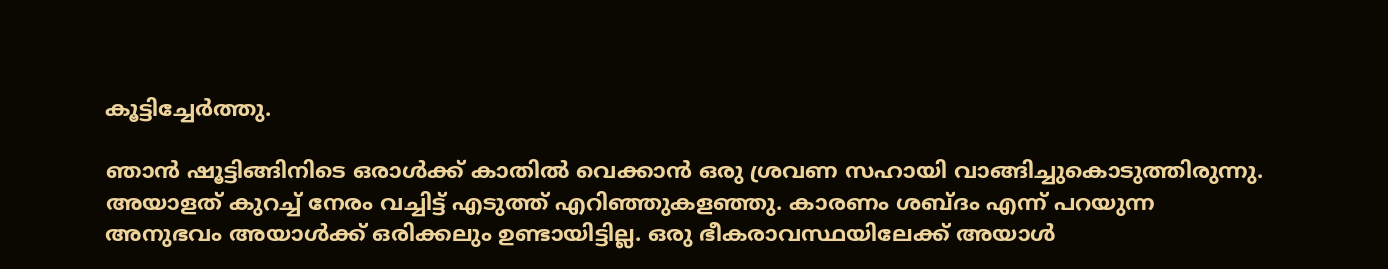കൂട്ടിച്ചേര്‍ത്തു.

ഞാന്‍ ഷൂട്ടിങ്ങിനിടെ ഒരാള്‍ക്ക് കാതില്‍ വെക്കാന്‍ ഒരു ശ്രവണ സഹായി വാങ്ങിച്ചുകൊടുത്തിരുന്നു. അയാളത് കുറച്ച് നേരം വച്ചിട്ട് എടുത്ത് എറിഞ്ഞുകളഞ്ഞു. കാരണം ശബ്ദം എന്ന് പറയുന്ന അനുഭവം അയാള്‍ക്ക് ഒരിക്കലും ഉണ്ടായിട്ടില്ല. ഒരു ഭീകരാവസ്ഥയിലേക്ക് അയാള്‍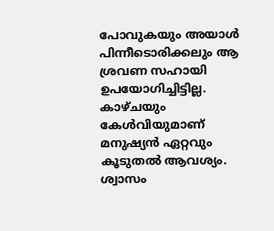പോവുകയും അയാള്‍ പിന്നീടൊരിക്കലും ആ ശ്രവണ സഹായി ഉപയോഗിച്ചിട്ടില്ല. കാഴ്ചയും കേള്‍വിയുമാണ് മനുഷ്യന്‍ ഏറ്റവും കൂടുതല്‍ ആവശ്യം. ശ്വാസം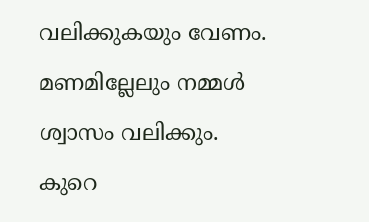വലിക്കുകയും വേണം. മണമില്ലേലും നമ്മള്‍ ശ്വാസം വലിക്കും. കുറെ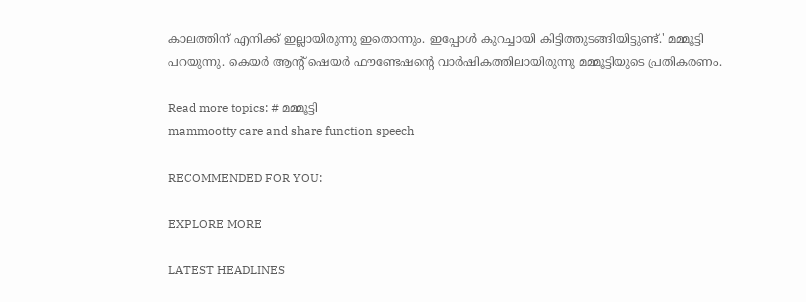കാലത്തിന് എനിക്ക് ഇല്ലായിരുന്നു ഇതൊന്നും. ഇപ്പോള്‍ കുറച്ചായി കിട്ടിത്തുടങ്ങിയിട്ടുണ്ട്.' മമ്മൂട്ടി പറയുന്നു. കെയര്‍ ആന്റ് ഷെയര്‍ ഫൗണ്ടേഷന്റെ വാര്‍ഷികത്തിലായിരുന്നു മമ്മൂട്ടിയുടെ പ്രതികരണം.

Read more topics: # മമ്മൂട്ടി
mammootty care and share function speech

RECOMMENDED FOR YOU:

EXPLORE MORE

LATEST HEADLINES